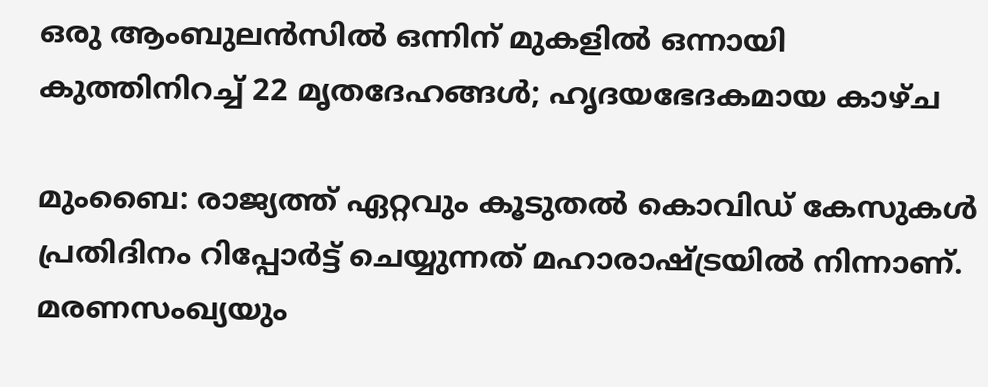ഒരു ആംബുലന്‍സില്‍ ഒന്നിന് മുകളില്‍ ഒന്നായി കുത്തിനിറച്ച് 22 മൃതദേഹങ്ങള്‍; ഹൃദയഭേദകമായ കാഴ്ച

മുംബൈ: രാജ്യത്ത് ഏറ്റവും കൂടുതല്‍ കൊവിഡ് കേസുകള്‍ പ്രതിദിനം റിപ്പോര്‍ട്ട് ചെയ്യുന്നത് മഹാരാഷ്ട്രയില്‍ നിന്നാണ്. മരണസംഖ്യയും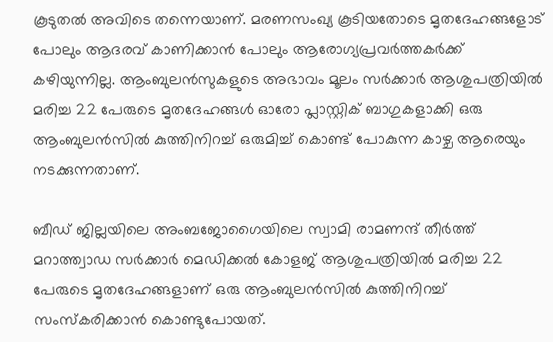കൂടുതല്‍ അവിടെ തന്നെയാണ്. മരണസംഖ്യ കൂടിയതോടെ മൃതദേഹങ്ങളോട് പോലും ആദരവ് കാണിക്കാന്‍ പോലും ആരോഗ്യപ്രവര്‍ത്തകര്‍ക്ക് കഴിയുന്നില്ല. ആംബുലന്‍സുകളുടെ അഭാവം മൂലം സര്‍ക്കാര്‍ ആശുപത്രിയില്‍ മരിച്ച 22 പേരുടെ മൃതദേഹങ്ങള്‍ ഓരോ പ്ലാസ്റ്റിക് ബാഗുകളാക്കി ഒരു ആംബുലന്‍സില്‍ കുത്തിനിറച്ച് ഒരുമിച്ച് കൊണ്ട് പോകുന്ന കാഴ്ച ആരെയും നടക്കുന്നതാണ്.

ബീഡ് ജില്ലയിലെ അംബജോഗൈയിലെ സ്വാമി രാമണന്ദ് തീര്‍ത്ത് മറാത്ത്വാഡ സര്‍ക്കാര്‍ മെഡിക്കല്‍ കോളജ് ആശുപത്രിയില്‍ മരിച്ച 22 പേരുടെ മൃതദേഹങ്ങളാണ് ഒരു ആംബുലന്‍സില്‍ കുത്തിനിറച്ച് സംസ്‌കരിക്കാന്‍ കൊണ്ടുപോയത്.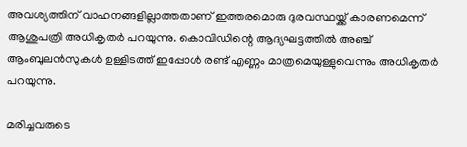അവശ്യത്തിന് വാഹനങ്ങളില്ലാത്തതാണ് ഇത്തരമൊരു ദുരവസ്ഥയ്ക്ക് കാരണമെന്ന് ആശുപത്രി അധികൃതര്‍ പറയുന്നു. കൊവിഡിന്റെ ആദ്യഘട്ടത്തില്‍ അഞ്ച് ആംബുലന്‍സുകള്‍ ഉള്ളിടത്ത് ഇപ്പോള്‍ രണ്ട് എണ്ണം മാത്രമെയുള്ളുവെന്നും അധികൃതര്‍ പറയുന്നു.

മരിച്ചവരുടെ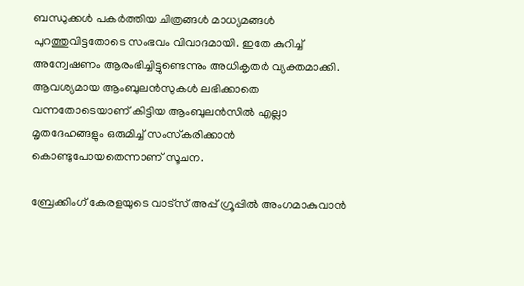ബന്ധുക്കള്‍ പകര്‍ത്തിയ ചിത്രങ്ങള്‍ മാധ്യമങ്ങള്‍ പുറത്തുവിട്ടതോടെ സംഭവം വിവാദമായി. ഇതേ കുറിച്ച് അന്വേഷണം ആരംഭിച്ചിട്ടുണ്ടെന്നും അധികൃതര്‍ വ്യക്തമാക്കി. ആവശ്യമായ ആംബുലന്‍സുകള്‍ ലഭിക്കാതെ വന്നതോടെയാണ് കിട്ടിയ ആംബുലന്‍സില്‍ എല്ലാ മൃതദേഹങ്ങളും ഒരുമിച്ച് സംസ്‌കരിക്കാന്‍ കൊണ്ടുപോയതെന്നാണ് സൂചന.

ബ്രേക്കിംഗ് കേരളയുടെ വാട്സ് അപ്പ് ഗ്രൂപ്പിൽ അംഗമാകുവാൻ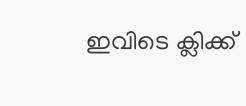ഇവിടെ ക്ലിക്ക്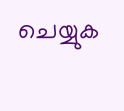ചെയ്യുക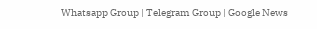Whatsapp Group | Telegram Group | Google News